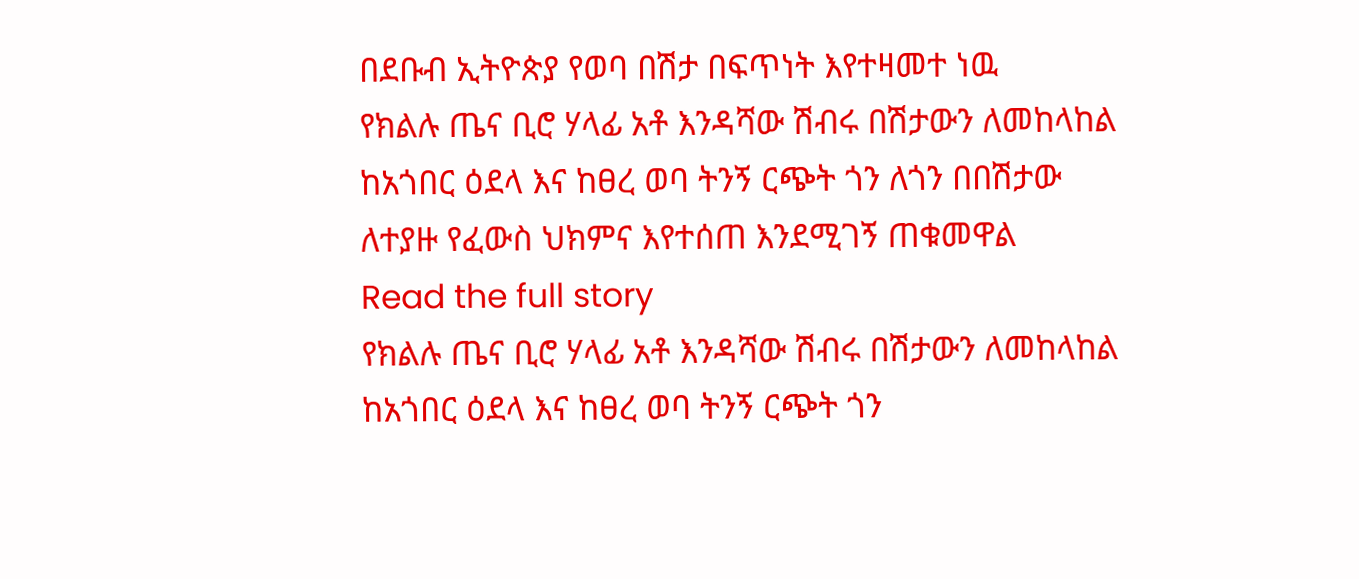በደቡብ ኢትዮጵያ የወባ በሽታ በፍጥነት እየተዛመተ ነዉ
የክልሉ ጤና ቢሮ ሃላፊ አቶ እንዳሻው ሽብሩ በሽታውን ለመከላከል ከአጎበር ዕደላ እና ከፀረ ወባ ትንኝ ርጭት ጎን ለጎን በበሽታው ለተያዙ የፈውስ ህክምና እየተሰጠ እንደሚገኝ ጠቁመዋል
Read the full story
የክልሉ ጤና ቢሮ ሃላፊ አቶ እንዳሻው ሽብሩ በሽታውን ለመከላከል ከአጎበር ዕደላ እና ከፀረ ወባ ትንኝ ርጭት ጎን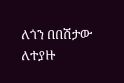ለጎን በበሽታው ለተያዙ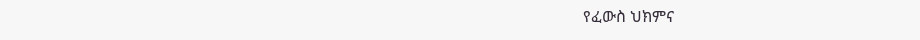የፈውስ ህክምና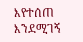እየተሰጠ እንደሚገኝ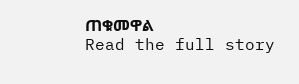ጠቁመዋል
Read the full story